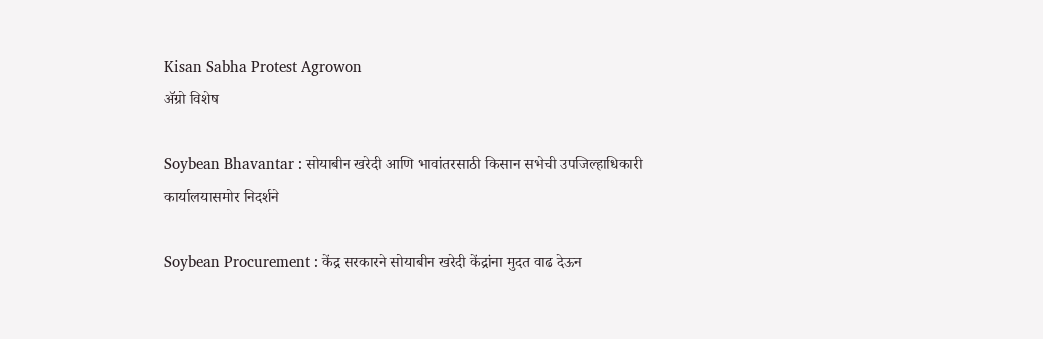Kisan Sabha Protest Agrowon
ॲग्रो विशेष

Soybean Bhavantar : सोयाबीन खरेदी आणि भावांतरसाठी किसान सभेची उपजिल्हाधिकारी कार्यालयासमोर निदर्शने

Soybean Procurement : केंद्र सरकारने सोयाबीन खरेदी केंद्रांना मुदत वाढ देऊन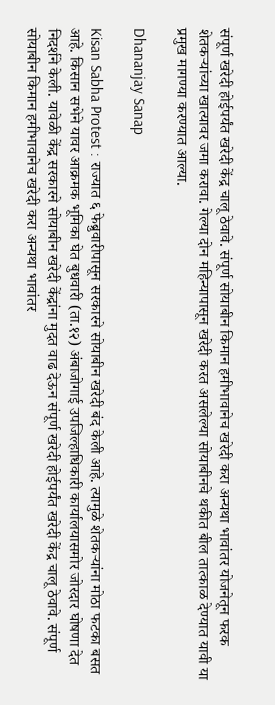संपूर्ण खरेदी होईपर्यंत खरेदी केंद्र चालू ठेवावे. संपूर्ण सोयाबीन किमान हमीभावानेच खरेदी करा अन्यथा भावांतर योजनेतून फरक शेतकऱ्यांच्या खात्यावर जमा करावा. गेल्या दोन महिन्यापासून खरेदी करत असलेल्या सोयाबीनचे थकीत बील तात्काळ देण्यात यावी या प्रमुख मागण्या करण्यात आल्या.

Dhananjay Sanap

Kisan Sabha Protest : राज्यात ६ फेब्रुवारीपासून सरकारने सोयाबीन खरेदी बंद केली आहे. त्यामुळे शेतकऱ्यांना मोठा फटका बसत आहे. किसान सभेने यावर आक्रमक भूमिका घेत बुधवारी (ता.१२) अंबाजोगाई उपजिल्हाधिकारी कार्यालयासमोर जोरदार घोषणा देत निदर्शने केली. यावेळी केंद्र सरकारने सोयाबीन खरेदी केंद्रांना मुदत वाढ देऊन संपूर्ण खरेदी होईपर्यंत खरेदी केंद्र चालू ठेवावे. संपूर्ण सोयाबीन किमान हमीभावानेच खरेदी करा अन्यथा भावांतर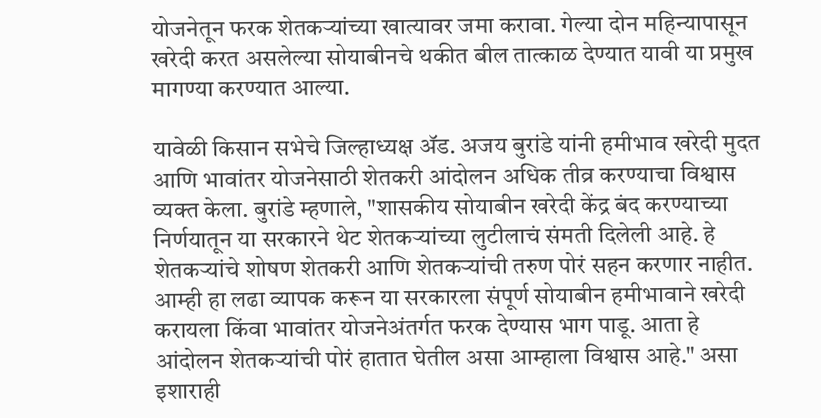योजनेतून फरक शेतकऱ्यांच्या खात्यावर जमा करावा. गेल्या दोन महिन्यापासून खरेदी करत असलेल्या सोयाबीनचे थकीत बील तात्काळ देण्यात यावी या प्रमुख मागण्या करण्यात आल्या.

यावेळी किसान सभेचे जिल्हाध्यक्ष ॲड. अजय बुरांडे यांनी हमीभाव खरेदी मुदत आणि भावांतर योजनेसाठी शेतकरी आंदोलन अधिक तीव्र करण्याचा विश्वास व्यक्त केला. बुरांडे म्हणाले, "शासकीय सोयाबीन खरेदी केंद्र बंद करण्याच्या निर्णयातून या सरकारने थेट शेतकऱ्यांच्या लुटीलाचं संमती दिलेली आहे. हे शेतकऱ्यांचे शोषण शेतकरी आणि शेतकऱ्यांची तरुण पोरं सहन करणार नाहीत. आम्ही हा लढा व्यापक करून या सरकारला संपूर्ण सोयाबीन हमीभावाने खरेदी करायला किंवा भावांतर योजनेअंतर्गत फरक देण्यास भाग पाडू. आता हे आंदोलन शेतकऱ्यांची पोरं हातात घेतील असा आम्हाला विश्वास आहे." असा इशाराही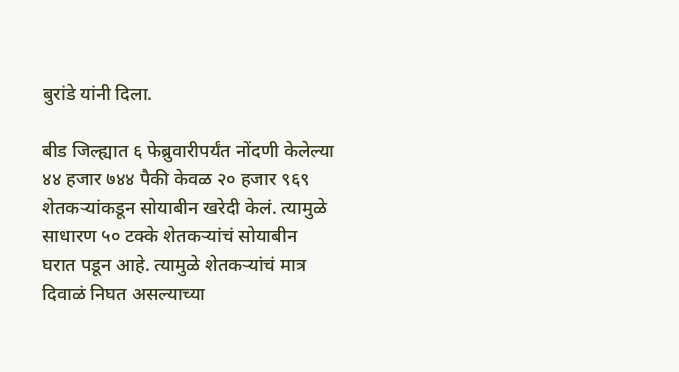बुरांडे यांनी दिला.

बीड जिल्ह्यात ६ फेब्रुवारीपर्यंत नोंदणी केलेल्या ४४ हजार ७४४ पैकी केवळ २० हजार ९६९ शेतकऱ्यांकडून सोयाबीन खरेदी केलं. त्यामुळे साधारण ५० टक्के शेतकऱ्यांचं सोयाबीन घरात पडून आहे. त्यामुळे शेतकऱ्यांचं मात्र दिवाळं निघत असल्याच्या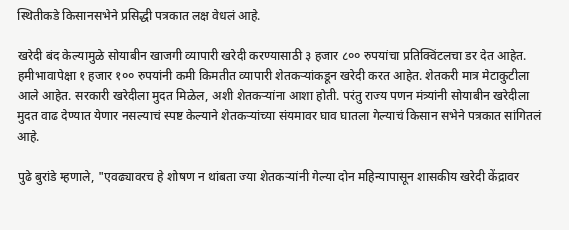स्थितीकडे किसानसभेने प्रसिद्धी पत्रकात लक्ष वेधलं आहे.

खरेदी बंद केल्यामुळे सोयाबीन खाजगी व्यापारी खरेदी करण्यासाठी ३ हजार ८०० रुपयांचा प्रतिक्विंटलचा डर देत आहेत. हमीभावापेक्षा १ हजार १०० रुपयांनी कमी किमतीत व्यापारी शेतकऱ्यांकडून खरेदी करत आहेत. शेतकरी मात्र मेटाकुटीला आले आहेत. सरकारी खरेदीला मुदत मिळेल, अशी शेतकऱ्यांना आशा होती. परंतु राज्य पणन मंत्र्यांनी सोयाबीन खरेदीला मुदत वाढ देण्यात येणार नसल्याचं स्पष्ट केल्याने शेतकऱ्यांच्या संयमावर घाव घातला गेल्याचं किसान सभेने पत्रकात सांगितलं आहे.

पुढे बुरांडे म्हणाले, "एवढ्यावरच हे शोषण न थांबता ज्या शेतकऱ्यांनी गेल्या दोन महिन्यापासून शासकीय खरेदी केंद्रावर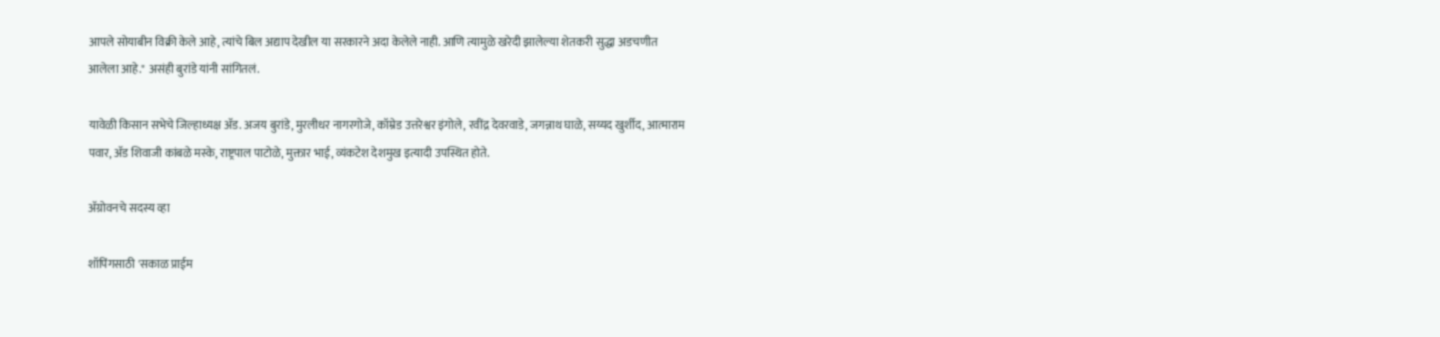आपले सोयाबीन विक्री केले आहे, त्यांचे बिल अद्याप देखील या सरकारने अदा केलेले नाही. आणि त्यामुळे खरेदी झालेल्या शेतकरी सुद्धा अडचणीत आलेला आहे." असंही बुरांडे यांनी सांगितलं.

यावेळी किसान सभेचे जिल्हाध्यक्ष ॲड. अजय बुरांडे, मुरलीधर नागरगोजे, कॉम्रेड उत्तरेश्वर इंगोले, रवींद्र देवरवाडे, जगन्नाथ घाळे, सय्यद खुर्शीद, आत्माराम पवार, ॲड शिवाजी कांबळे मस्के, राष्ट्रपाल पाटोळे, मुक्तार भाई, व्यंकटेश देशमुख इत्यादी उपस्थित होते.

ॲग्रोवनचे सदस्य व्हा

शॉपिंगसाठी 'सकाळ प्राईम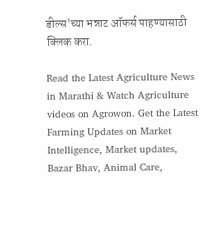डील्स'च्या भन्नाट ऑफर्स पाहण्यासाठी क्लिक करा.

Read the Latest Agriculture News in Marathi & Watch Agriculture videos on Agrowon. Get the Latest Farming Updates on Market Intelligence, Market updates, Bazar Bhav, Animal Care,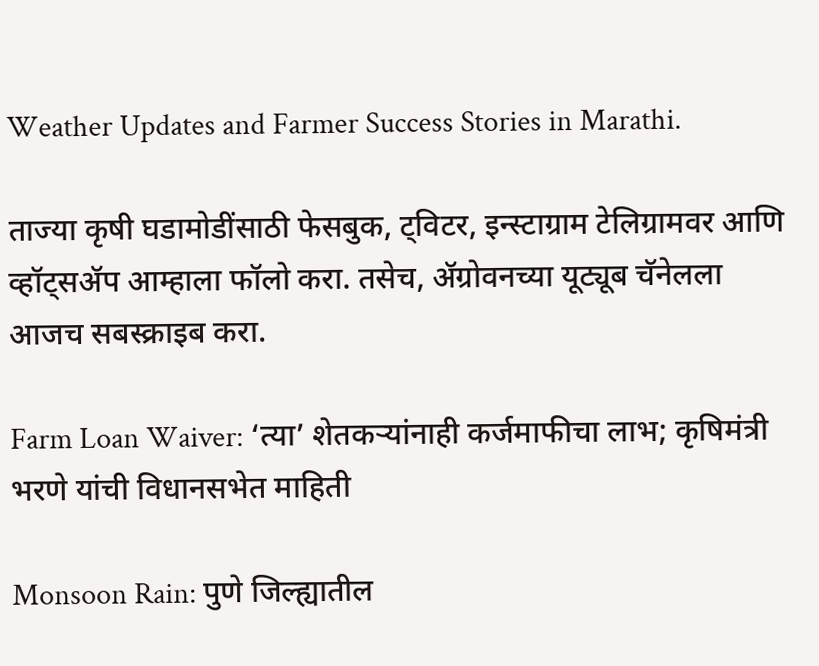Weather Updates and Farmer Success Stories in Marathi.

ताज्या कृषी घडामोडींसाठी फेसबुक, ट्विटर, इन्स्टाग्राम टेलिग्रामवर आणि व्हॉट्सॲप आम्हाला फॉलो करा. तसेच, ॲग्रोवनच्या यूट्यूब चॅनेलला आजच सबस्क्राइब करा.

Farm Loan Waiver: ‘त्या’ शेतकऱ्यांनाही कर्जमाफीचा लाभ; कृषिमंत्री भरणे यांची विधानसभेत माहिती

Monsoon Rain: पुणे जिल्ह्यातील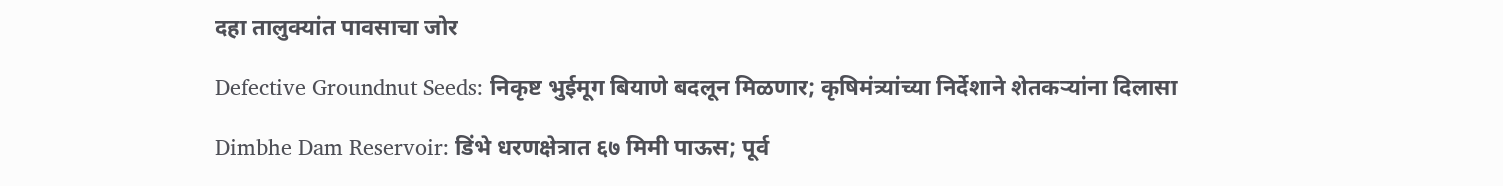दहा तालुक्यांत पावसाचा जोर

Defective Groundnut Seeds: निकृष्ट भुईमूग बियाणे बदलून मिळणार; कृषिमंत्र्यांच्या निर्देशाने शेतकऱ्यांना दिलासा

Dimbhe Dam Reservoir: डिंभे धरणक्षेत्रात ६७ मिमी पाऊस; पूर्व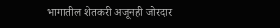भागातील शेतकरी अजूनही जोरदार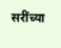सरींच्या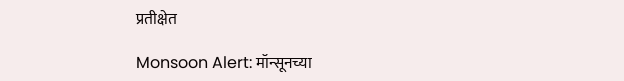प्रतीक्षेत

Monsoon Alert: मॉन्सूनच्या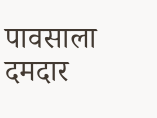पावसाला दमदार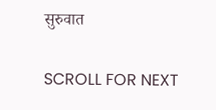सुरुवात

SCROLL FOR NEXT